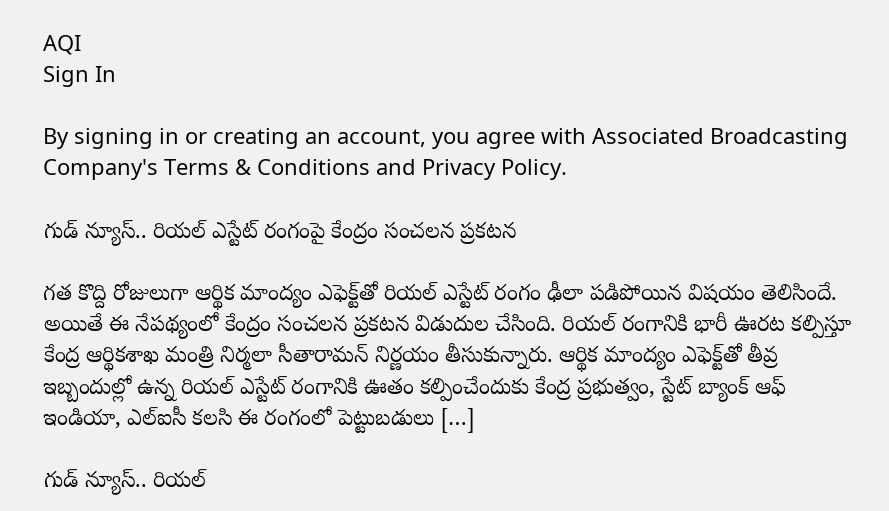AQI
Sign In

By signing in or creating an account, you agree with Associated Broadcasting Company's Terms & Conditions and Privacy Policy.

గుడ్ న్యూస్.. రియల్ ఎస్టేట్ రంగంపై కేంద్రం సంచలన ప్రకటన

గత కొద్ది రోజులుగా ఆర్థిక మాంద్యం ఎఫెక్ట్‌తో రియల్ ఎస్టేట్ రంగం ఢీలా పడిపోయిన విషయం తెలిసిందే. అయితే ఈ నేపథ్యంలో కేంద్రం సంచలన ప్రకటన విడుదుల చేసింది. రియల్ రంగానికి భారీ ఊరట కల్పిస్తూ కేంద్ర ఆర్థికశాఖ మంత్రి నిర్మలా సీతారామన్ నిర్ణయం తీసుకున్నారు. ఆర్థిక మాంద్యం ఎఫెక్ట్‌తో తీవ్ర ఇబ్బందుల్లో ఉన్న రియల్ ఎస్టేట్ రంగానికి ఊతం కల్పించేందుకు కేంద్ర ప్రభుత్వం, స్టేట్ బ్యాంక్ ఆఫ్ ఇండియా, ఎల్ఐసీ కలసి ఈ రంగంలో పెట్టుబడులు […]

గుడ్ న్యూస్.. రియల్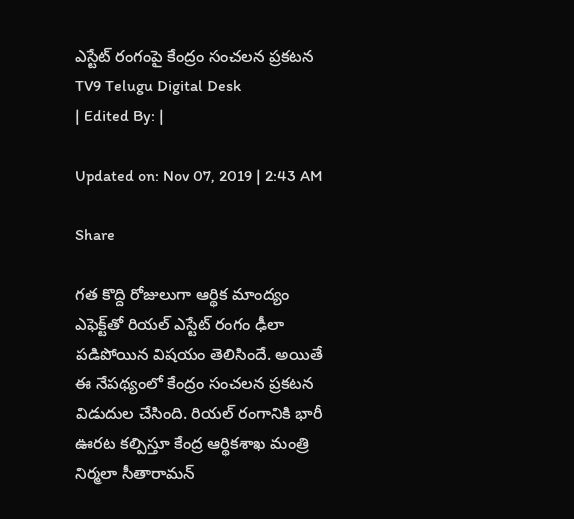ఎస్టేట్ రంగంపై కేంద్రం సంచలన ప్రకటన
TV9 Telugu Digital Desk
| Edited By: |

Updated on: Nov 07, 2019 | 2:43 AM

Share

గత కొద్ది రోజులుగా ఆర్థిక మాంద్యం ఎఫెక్ట్‌తో రియల్ ఎస్టేట్ రంగం ఢీలా పడిపోయిన విషయం తెలిసిందే. అయితే ఈ నేపథ్యంలో కేంద్రం సంచలన ప్రకటన విడుదుల చేసింది. రియల్ రంగానికి భారీ ఊరట కల్పిస్తూ కేంద్ర ఆర్థికశాఖ మంత్రి నిర్మలా సీతారామన్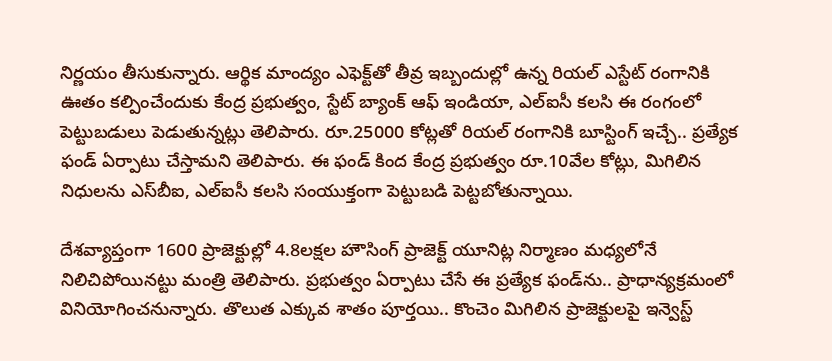నిర్ణయం తీసుకున్నారు. ఆర్థిక మాంద్యం ఎఫెక్ట్‌తో తీవ్ర ఇబ్బందుల్లో ఉన్న రియల్ ఎస్టేట్ రంగానికి ఊతం కల్పించేందుకు కేంద్ర ప్రభుత్వం, స్టేట్ బ్యాంక్ ఆఫ్ ఇండియా, ఎల్ఐసీ కలసి ఈ రంగంలో పెట్టుబడులు పెడుతున్నట్లు తెలిపారు. రూ.25000 కోట్లతో రియల్ రంగానికి బూస్టింగ్ ఇచ్చే.. ప్రత్యేక ఫండ్ ఏర్పాటు చేస్తామని తెలిపారు. ఈ ఫండ్‌ కింద కేంద్ర ప్రభుత్వం రూ.10వేల కోట్లు, మిగిలిన నిధులను ఎస్‌బీఐ, ఎల్‌ఐసీ కలసి సంయుక్తంగా పెట్టుబడి పెట్టబోతున్నాయి.

దేశవ్యాప్తంగా 1600 ప్రాజెక్టుల్లో 4.8లక్షల హౌసింగ్ ప్రాజెక్ట్ యూనిట్ల నిర్మాణం మధ్యలోనే నిలిచిపోయినట్టు మంత్రి తెలిపారు. ప్రభుత్వం ఏర్పాటు చేసే ఈ ప్రత్యేక ఫండ్‌ను.. ప్రాధాన్యక్రమంలో వినియోగించనున్నారు. తొలుత ఎక్కువ శాతం పూర్తయి.. కొంచెం మిగిలిన ప్రాజెక్టులపై ఇన్వెస్ట్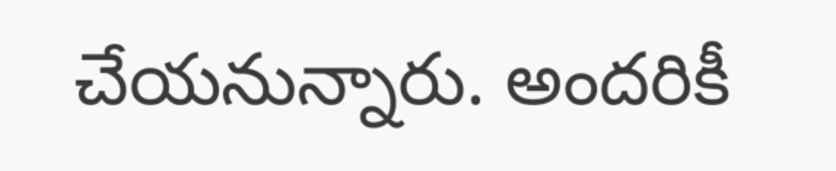చేయనున్నారు. అందరికీ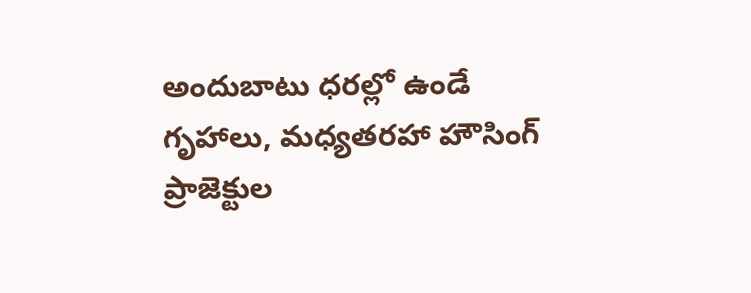అందుబాటు ధరల్లో ఉండే గృహాలు, మధ్యతరహా హౌసింగ్ ప్రాజెక్టుల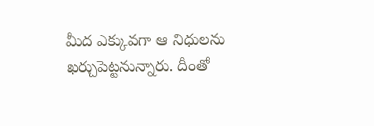మీద ఎక్కువగా ఆ నిధులను ఖర్చుపెట్టనున్నారు. దీంతో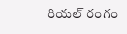రియల్ రంగం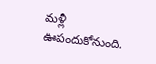మళ్లీ ఊపందుకోనుంది.